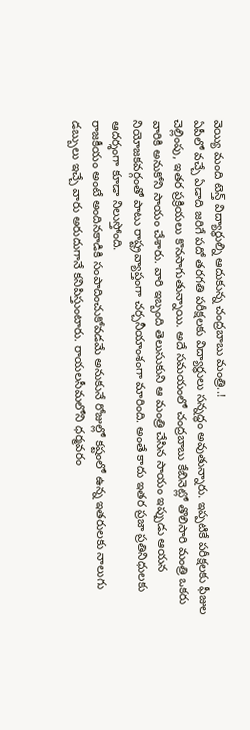వెయ్యి మంది టెన్త్ విద్యార్ధుల్ని ఆదుకున్న చంద్రబాబు మంత్రి..!
ఏపీలో వచ్చే ఏడాది జరిగే పదో తరగతి పరీక్షలకు విద్యార్ధులు సన్నద్ధం అవుతున్నారు. ఇప్పటికే పరీక్షలకు ఫీజుల చెల్లింపు, ఇతర ప్రక్రియలు కొనసాగుతున్నాయి. అదే సమయంలో చంద్రబాబు కేబినెట్లో తొలిసారి మంత్రి ఒకరు వారికి అనుకోని సాయం చేశారు. వారి ఇబ్బంది తెలుసుకుని ఆ మంత్రి చేసిన సాయం ఇప్పుడు ఆయన నియోజకవర్గంతో పాటు రాష్ట్రవ్యాప్తంగా చర్చనీయాంశంగా మారింది. అంతే కాదు ఇతర ప్రజా ప్రతినిధులకు ఆదర్శంగా కూడా నిలుస్తోంది.
రాజకీయం అంటే అందినకాడికి సంపాదించుకోవడమే అనుకునే రోజుల్లో కష్టంలో ఉన్న ఇతరులకు నాలుగు డబ్బులు ఇచ్చే వారు అరుదుగానే కనిపిస్తుంటారు. రాయలసీమలోని ధర్మవరం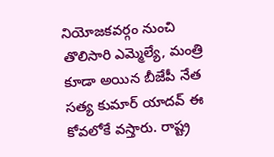నియోజకవర్గం నుంచి తొలిసారి ఎమ్మెల్యే, మంత్రి కూడా అయిన బీజేపీ నేత సత్య కుమార్ యాదవ్ ఈ కోవలోకే వస్తారు. రాష్ట్ర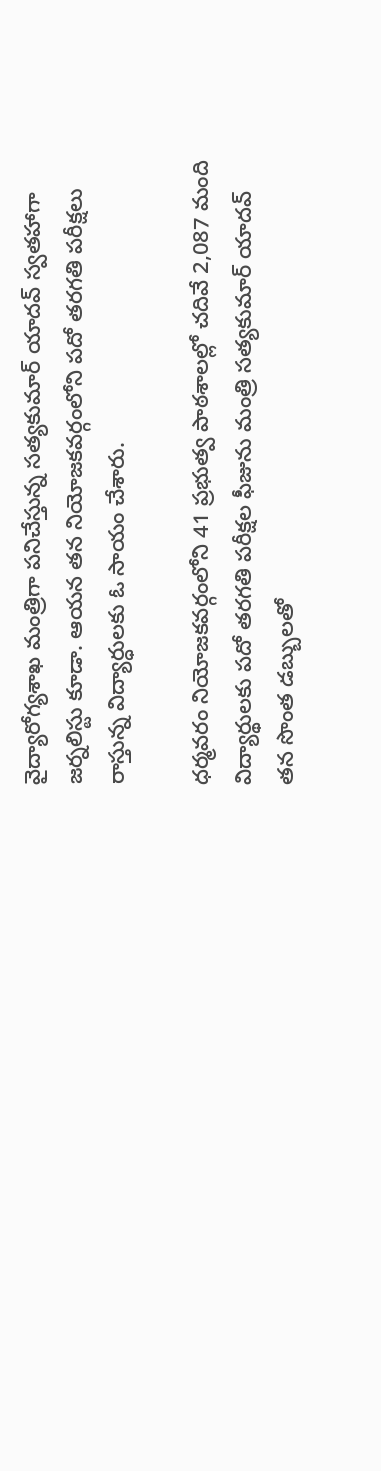వైద్యారోగ్యశాఖ మంత్రిగా పనిచేస్తున్న సత్యకుమార్ యాదవ్ స్వతహాగా జర్నలిస్టు కూడా. ఆయన తన నియోజకవర్గంలోని పదో తరగతి పరీక్షలు రాస్తున్న విద్యార్ధులకు ఓ సాయం చేశారు.

ధర్మవరం నియోజకవర్గంలోని 41 ప్రభుత్వ పాఠశాలల్లో చదివే 2,087 మంది విద్యార్థులకు పదో తరగతి పరీక్షల ఫీజును మంత్రి సత్యకుమార్ యాదవ్ తన సొంత డబ్బులతో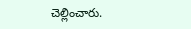చెల్లించారు.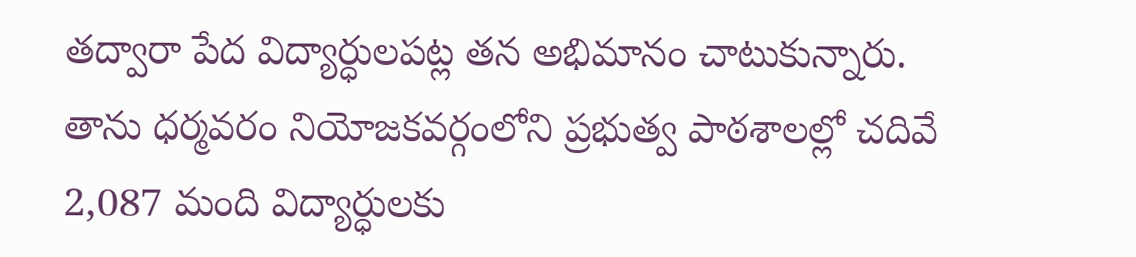తద్వారా పేద విద్యార్ధులపట్ల తన అభిమానం చాటుకున్నారు. తాను ధర్మవరం నియోజకవర్గంలోని ప్రభుత్వ పాఠశాలల్లో చదివే 2,087 మంది విద్యార్ధులకు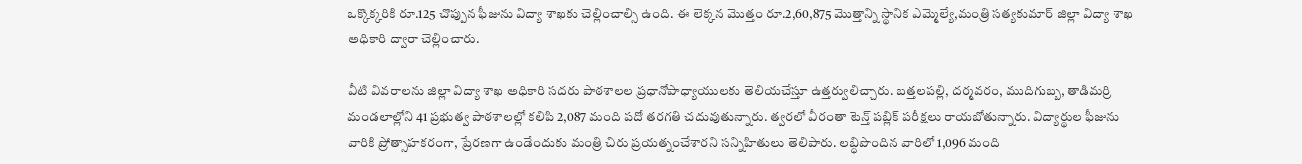ఒక్కొక్కరికి రూ.125 చొప్పున ఫీజును విద్యా శాఖకు చెల్లించాల్సి ఉంది. ఈ లెక్కన మొత్తం రూ.2,60,875 మొత్తాన్ని స్థానిక ఎమ్మెల్యే,మంత్రి సత్యకుమార్ జిల్లా విద్యా శాఖ అధికారి ద్వారా చెల్లించారు.

వీటి వివరాలను జిల్లా విద్యా శాఖ అధికారి సదరు పాఠశాలల ప్రధానోపాధ్యాయులకు తెలియచేస్తూ ఉత్తర్వులిచ్చారు. బత్తలపల్లి, దర్మవరం, ముదిగుబ్బ, తాడిమర్రి మండలాల్లోని 41 ప్రభుత్వ పాఠశాలల్లో కలిపి 2,087 మంది పదో తరగతి చదువుతున్నారు. త్వరలో వీరంతా టెన్త్ పబ్లిక్ పరీక్షలు రాయబోతున్నారు. విద్యార్థుల ఫీజును వారికి ప్రోత్సాహకరంగా, ప్రేరణగా ఉండేందుకు మంత్రి చిరు ప్రయత్నంచేశారని సన్నిహితులు తెలిపారు. లబ్ధిపొందిన వారిలో 1,096 మంది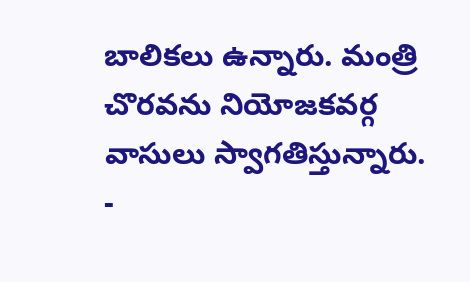బాలికలు ఉన్నారు. మంత్రి చొరవను నియోజకవర్గ వాసులు స్వాగతిస్తున్నారు.
-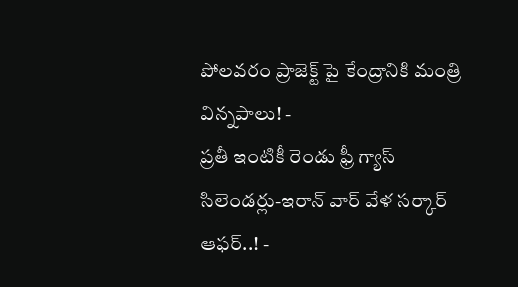పోలవరం ప్రాజెక్ట్ పై కేంద్రానికి మంత్రి విన్నపాలు! -
ప్రతీ ఇంటికీ రెండు ఫ్రీ గ్యాస్ సిలెండర్లు-ఇరాన్ వార్ వేళ సర్కార్ ఆఫర్..! -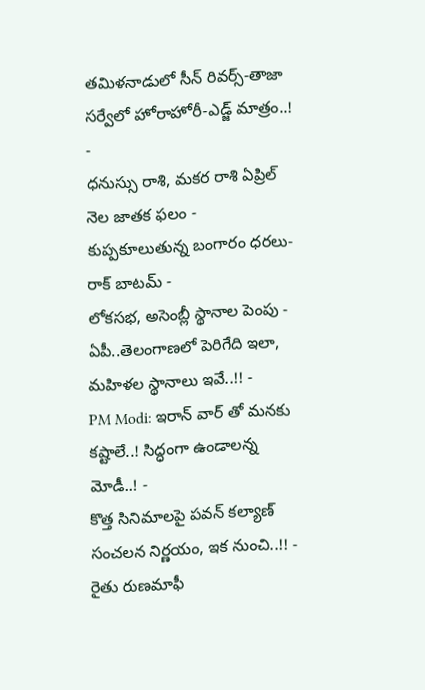తమిళనాడులో సీన్ రివర్స్-తాజా సర్వేలో హోరాహోరీ-ఎడ్జ్ మాత్రం..! -
ధనుస్సు రాశి, మకర రాశి ఏప్రిల్ నెల జాతక ఫలం -
కుప్పకూలుతున్న బంగారం ధరలు- రాక్ బాటమ్ -
లోకసభ, అసెంబ్లీ స్థానాల పెంపు - ఏపీ..తెలంగాణలో పెరిగేది ఇలా, మహిళల స్థానాలు ఇవే..!! -
PM Modi: ఇరాన్ వార్ తో మనకు కష్టాలే..! సిద్ధంగా ఉండాలన్న మోడీ..! -
కొత్త సినిమాలపై పవన్ కల్యాణ్ సంచలన నిర్ణయం, ఇక నుంచి..!! -
రైతు రుణమాఫీ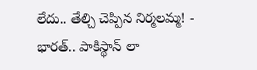లేదు.. తేల్చి చెప్పిన నిర్మలమ్మ! -
భారత్.. పాకిస్థాన్ లా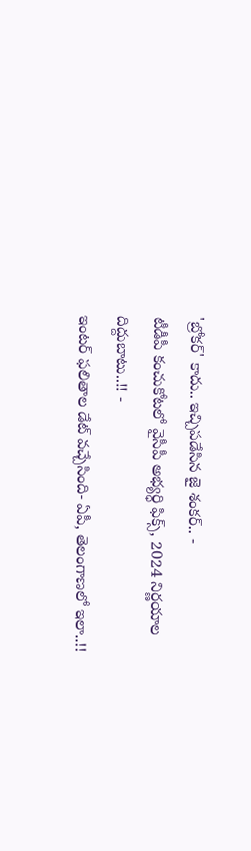'బ్రోకర్' కాదు.. ఇచ్చిపడేసిన జై శంకర్.. -
టీడీపీ కంచుకోటలో వైసీపీ అభ్యర్ధి ఫిక్స్, 2024 నిర్ణయాల దిద్దుబాటు..!! -
ఇంటర్ ఫలితాల డేట్ వచ్చేసింది- ఏపీ, తెలంగాణలో ఇలా..!!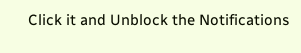Click it and Unblock the Notifications